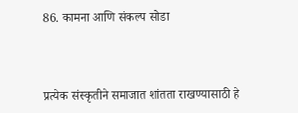86. कामना आणि संकल्प सोडा



प्रत्येक संस्कृतीने समाजात शांतता राखण्यासाठी हे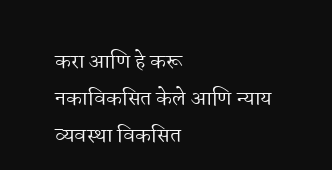करा आणि हे करू नकाविकसित केले आणि न्याय व्यवस्था विकसित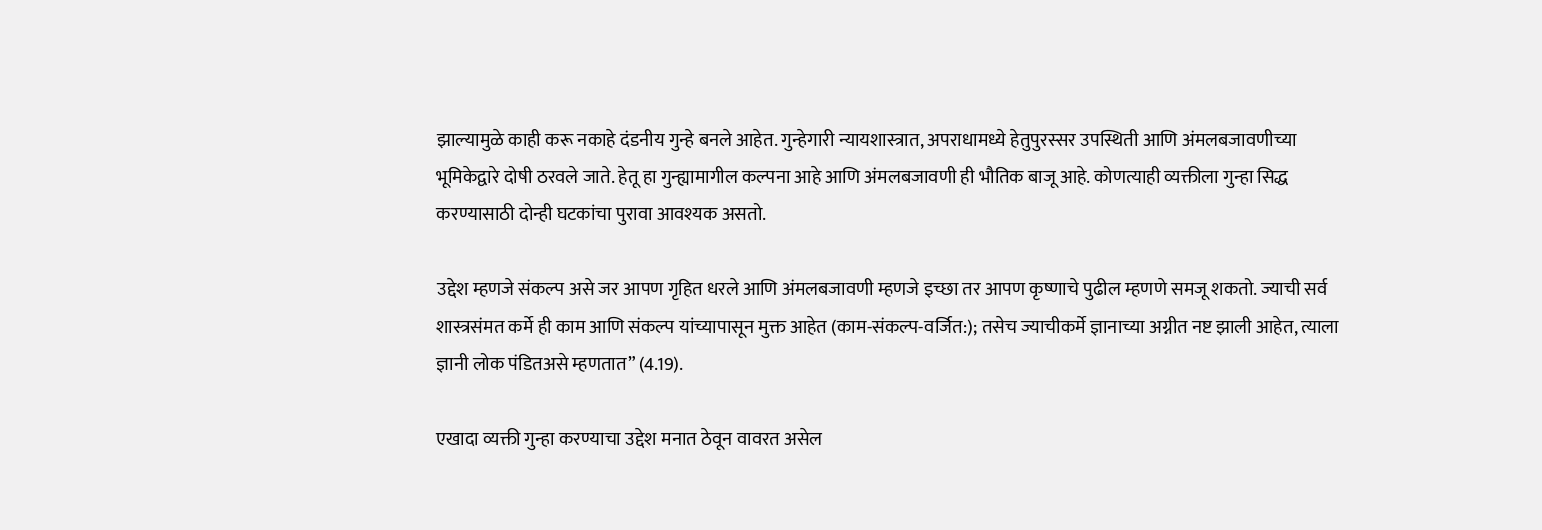झाल्यामुळे काही करू नकाहे दंडनीय गुन्हे बनले आहेत. गुन्हेगारी न्यायशास्त्रात, अपराधामध्ये हेतुपुरस्सर उपस्थिती आणि अंमलबजावणीच्या भूमिकेद्वारे दोषी ठरवले जाते. हेतू हा गुन्ह्यामागील कल्पना आहे आणि अंमलबजावणी ही भौतिक बाजू आहे. कोणत्याही व्यक्तीला गुन्हा सिद्ध करण्यासाठी दोन्ही घटकांचा पुरावा आवश्यक असतो.

उद्देश म्हणजे संकल्प असे जर आपण गृहित धरले आणि अंमलबजावणी म्हणजे इच्छा तर आपण कृष्णाचे पुढील म्हणणे समजू शकतो. ज्याची सर्व शास्त्रसंमत कर्मे ही काम आणि संकल्प यांच्यापासून मुक्त आहेत (काम-संकल्प-वर्जित:); तसेच ज्याचीकर्मे ज्ञानाच्या अग्नीत नष्ट झाली आहेत, त्याला ज्ञानी लोक पंडितअसे म्हणतात” (4.19).

एखादा व्यक्ती गुन्हा करण्याचा उद्देश मनात ठेवून वावरत असेल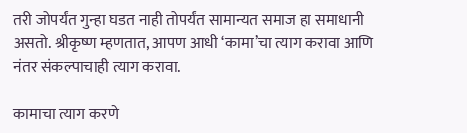तरी जोपर्यंत गुन्हा घडत नाही तोपर्यंत सामान्यत समाज हा समाधानी असतो. श्रीकृष्ण म्हणतात, आपण आधी ‘कामा’चा त्याग करावा आणि नंतर संकल्पाचाही त्याग करावा.

कामाचा त्याग करणे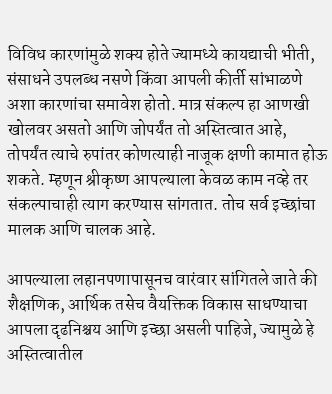विविध कारणांमुळे शक्य होते ज्यामध्ये कायद्याची भीती, संसाधने उपलब्ध नसणे किंवा आपली कीर्ती सांभाळणे अशा कारणांचा समावेश होतो. मात्र संकल्प हा आणखी खोलवर असतो आणि जोपर्यंत तो अस्तित्वात आहे, तोपर्यंत त्याचे रुपांतर कोणत्याही नाजूक क्षणी कामात होऊ शकते. म्हणून श्रीकृष्ण आपल्याला केवळ काम नव्हे तर संकल्पाचाही त्याग करण्यास सांगतात. तोच सर्व इच्छांचा मालक आणि चालक आहे.

आपल्याला लहानपणापासूनच वारंवार सांगितले जाते की शैक्षणिक, आर्थिक तसेच वैयक्तिक विकास साधण्याचा आपला दृढनिश्चय आणि इच्छा असली पाहिजे, ज्यामुळे हे अस्तित्वातील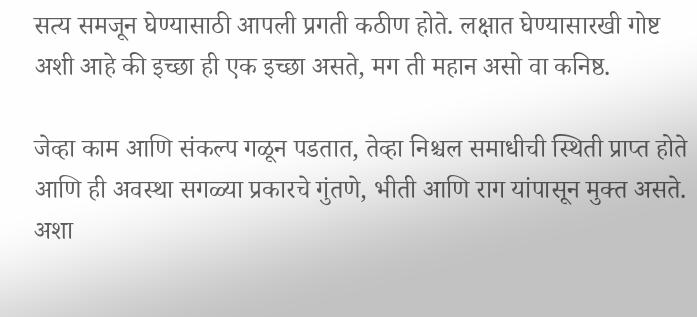सत्य समजून घेण्यासाठी आपली प्रगती कठीण होते. लक्षात घेण्यासारखी गोष्ट अशी आहे की इच्छा ही एक इच्छा असते, मग ती महान असो वा कनिष्ठ.

जेव्हा काम आणि संकल्प गळून पडतात, तेव्हा निश्चल समाधीची स्थिती प्राप्त होते आणि ही अवस्था सगळ्या प्रकारचे गुंतणे, भीती आणि राग यांपासून मुक्त असते. अशा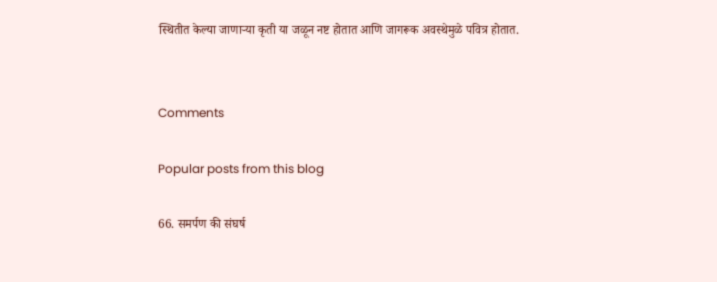स्थितीत केल्या जाणार्‍या कृती या जळून नष्ट होतात आणि जागरूक अवस्थेमुळे पवित्र होतात.


Comments

Popular posts from this blog

66. समर्पण की संघर्ष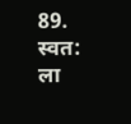89. स्वत: ला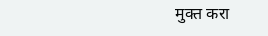मुक्त करा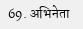69. अभिनेता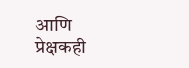आणि प्रेक्षकही